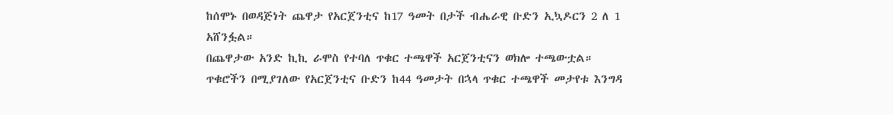ከሰሞኑ በወዳጅነት ጨዋታ የአርጀንቲና ከ17 ዓመት በታች ብሔራዊ ቡድን ኢኳዶርን 2 ለ 1 አሸንፏል።
በጨዋታው አንድ ኪኪ ራሞስ የተባለ ጥቁር ተጫዋች አርጀንቲናን ወክሎ ተጫውቷል።
ጥቁሮችን በሚያገለው የአርጀንቲና ቡድን ከ44 ዓመታት በኋላ ጥቁር ተጫዋች መታየቱ እንግዳ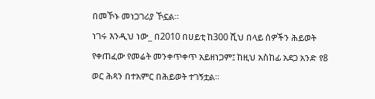በመኾኑ መነጋገሪያ ኾኗል።
ነገሩ እንዲህ ነው_ በ2010 በሀይቲ ከ300 ሺህ በላይ ሰዎችን ሕይወት የቀጠፈው የመሬት መንቀጥቀጥ አይዘነጋም፤ ከዚህ አስከፊ አደጋ አንድ የ8 ወር ሕጻን በተአምር በሕይወት ተገኝቷል።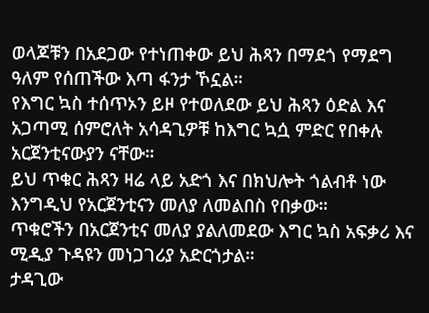ወላጆቹን በአደጋው የተነጠቀው ይህ ሕጻን በማደጎ የማደግ ዓለም የሰጠችው እጣ ፋንታ ኾኗል።
የእግር ኳስ ተሰጥኦን ይዞ የተወለደው ይህ ሕጻን ዕድል እና አጋጣሚ ሰምሮለት አሳዳጊዎቹ ከእግር ኳሷ ምድር የበቀሉ አርጀንቲናውያን ናቸው።
ይህ ጥቁር ሕጻን ዛሬ ላይ አድጎ እና በክህሎት ጎልብቶ ነው እንግዲህ የአርጀንቲናን መለያ ለመልበስ የበቃው።
ጥቁሮችን በአርጀንቲና መለያ ያልለመደው እግር ኳስ አፍቃሪ እና ሚዲያ ጉዳዩን መነጋገሪያ አድርጎታል።
ታዳጊው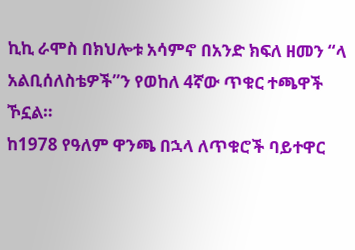ኪኪ ራሞስ በክህሎቱ አሳምኖ በአንድ ክፍለ ዘመን “ላ አልቢሰለስቴዎች”ን የወከለ 4ኛው ጥቁር ተጫዋች ኾኗል።
ከ1978 የዓለም ዋንጫ በኋላ ለጥቁሮች ባይተዋር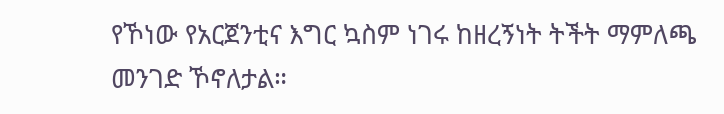የኾነው የአርጀንቲና እግር ኳስም ነገሩ ከዘረኝነት ትችት ማምለጫ መንገድ ኾኖለታል።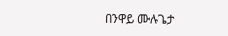በንዋይ ሙሉጌታ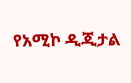የአሚኮ ዲጂታል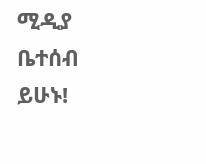ሚዲያ ቤተሰብ ይሁኑ!